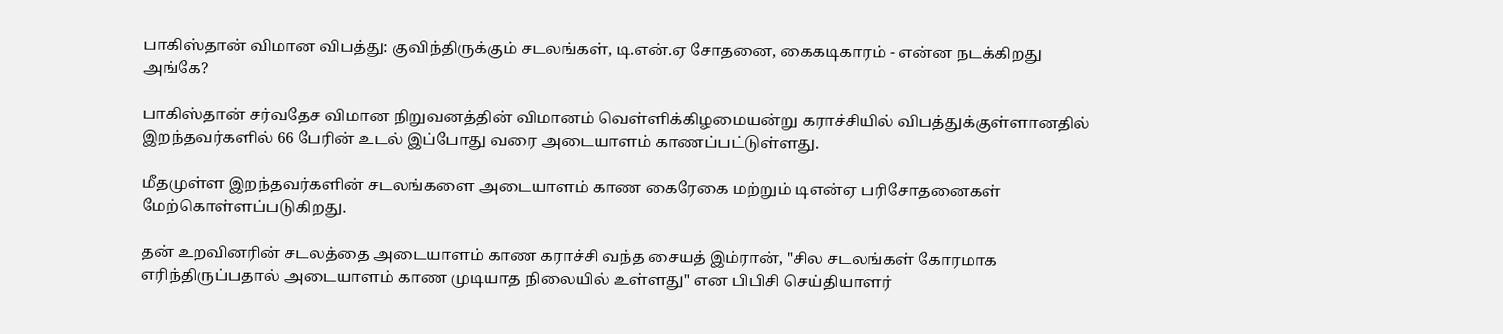பாகிஸ்தான் விமான விபத்து: குவிந்திருக்கும் சடலங்கள், டி.என்.ஏ சோதனை, கைகடிகாரம் - என்ன நடக்கிறது அங்கே?

பாகிஸ்தான் சர்வதேச விமான நிறுவனத்தின் விமானம் வெள்ளிக்கிழமையன்று கராச்சியில் விபத்துக்குள்ளானதில் இறந்தவர்களில் 66 பேரின் உடல் இப்போது வரை அடையாளம் காணப்பட்டுள்ளது.

மீதமுள்ள இறந்தவர்களின் சடலங்களை அடையாளம் காண கைரேகை மற்றும் டிஎன்ஏ பரிசோதனைகள் மேற்கொள்ளப்படுகிறது.

தன் உறவினரின் சடலத்தை அடையாளம் காண கராச்சி வந்த சையத் இம்ரான், "சில சடலங்கள் கோரமாக எரிந்திருப்பதால் அடையாளம் காண முடியாத நிலையில் உள்ளது" என பிபிசி செய்தியாளர்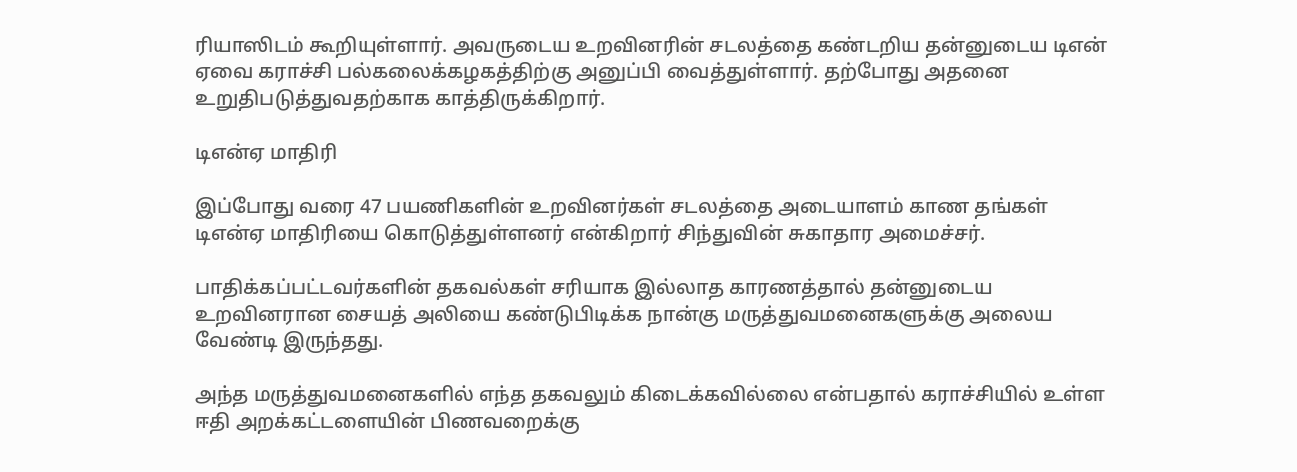ரியாஸிடம் கூறியுள்ளார். அவருடைய உறவினரின் சடலத்தை கண்டறிய தன்னுடைய டிஎன் ஏவை கராச்சி பல்கலைக்கழகத்திற்கு அனுப்பி வைத்துள்ளார். தற்போது அதனை உறுதிபடுத்துவதற்காக காத்திருக்கிறார்.

டிஎன்ஏ மாதிரி

இப்போது வரை 47 பயணிகளின் உறவினர்கள் சடலத்தை அடையாளம் காண தங்கள் டிஎன்ஏ மாதிரியை கொடுத்துள்ளனர் என்கிறார் சிந்துவின் சுகாதார அமைச்சர்.

பாதிக்கப்பட்டவர்களின் தகவல்கள் சரியாக இல்லாத காரணத்தால் தன்னுடைய உறவினரான சையத் அலியை கண்டுபிடிக்க நான்கு மருத்துவமனைகளுக்கு அலைய வேண்டி இருந்தது.

அந்த மருத்துவமனைகளில் எந்த தகவலும் கிடைக்கவில்லை என்பதால் கராச்சியில் உள்ள ஈதி அறக்கட்டளையின் பிணவறைக்கு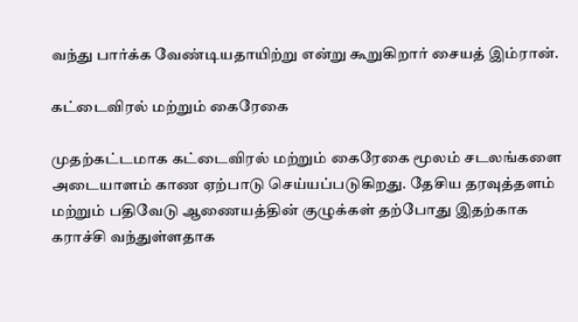வந்து பார்க்க வேண்டியதாயிற்று என்று கூறுகிறார் சையத் இம்ரான்.

கட்டைவிரல் மற்றும் கைரேகை

முதற்கட்டமாக கட்டைவிரல் மற்றும் கைரேகை மூலம் சடலங்களை அடையாளம் காண ஏற்பாடு செய்யப்படுகிறது. தேசிய தரவுத்தளம் மற்றும் பதிவேடு ஆணையத்தின் குழுக்கள் தற்போது இதற்காக கராச்சி வந்துள்ளதாக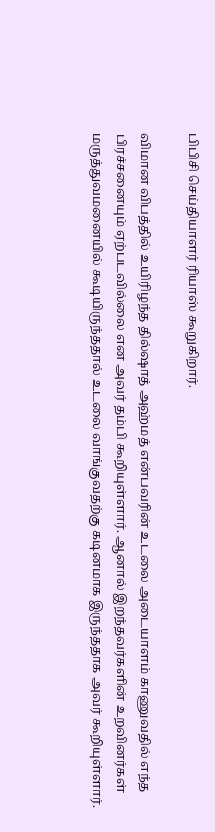பிபிசி செய்தியாளர் ரியாஸ் கூறுகிறார்.

விமான விபத்தில் உயிரிழந்த தில்ஷாத் அஹ்மத் என்பவரின் உடலை அடையாளம் காணுவதில் எந்த பிரச்சனையும் ஏற்படவில்லை என அவர் தம்பி கூறியுள்ளார். ஆனால் இறந்தவர்களின் உறவினர்கள் மருத்துவமனையில் கூடியிருந்ததால் உடலை வாங்குவதற்கு கடினமாக இருந்ததாக அவர் கூறியுள்ளார்.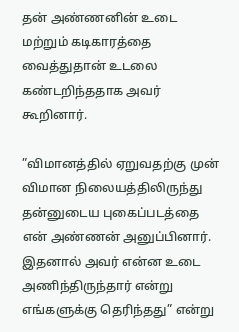தன் அண்ணனின் உடை மற்றும் கடிகாரத்தை வைத்துதான் உடலை கண்டறிந்ததாக அவர் கூறினார்.

”விமானத்தில் ஏறுவதற்கு முன் விமான நிலையத்திலிருந்து தன்னுடைய புகைப்படத்தை என் அண்ணன் அனுப்பினார். இதனால் அவர் என்ன உடை அணிந்திருந்தார் என்று எங்களுக்கு தெரிந்தது” என்று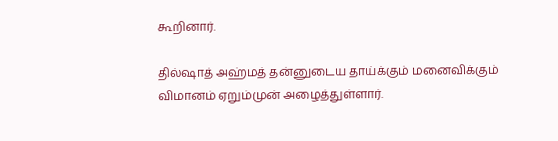கூறினார்.

தில்ஷாத் அஹ்மத் தன்னுடைய தாய்க்கும் மனைவிக்கும் விமானம் ஏறும்முன் அழைத்துள்ளார்.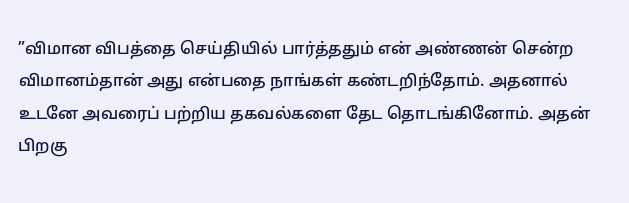”விமான விபத்தை செய்தியில் பார்த்ததும் என் அண்ணன் சென்ற விமானம்தான் அது என்பதை நாங்கள் கண்டறிந்தோம். அதனால் உடனே அவரைப் பற்றிய தகவல்களை தேட தொடங்கினோம். அதன் பிறகு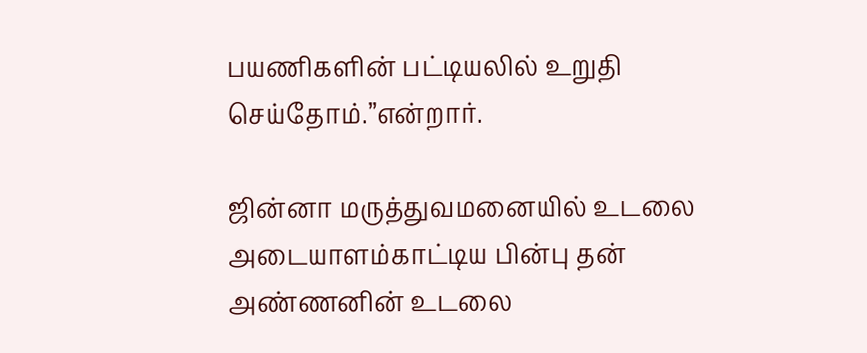பயணிகளின் பட்டியலில் உறுதி செய்தோம்.”என்றார்.

ஜின்னா மருத்துவமனையில் உடலை அடையாளம்காட்டிய பின்பு தன் அண்ணனின் உடலை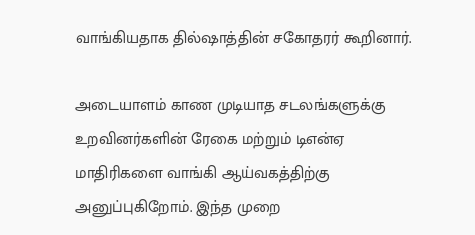வாங்கியதாக தில்ஷாத்தின் சகோதரர் கூறினார்.

அடையாளம் காண முடியாத சடலங்களுக்கு உறவினர்களின் ரேகை மற்றும் டிஎன்ஏ மாதிரிகளை வாங்கி ஆய்வகத்திற்கு அனுப்புகிறோம். இந்த முறை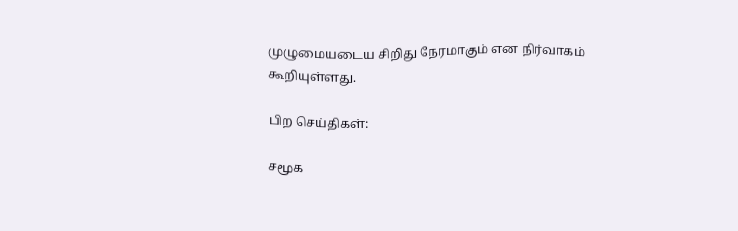முழுமையடைய சிறிது நேரமாகும் என நிர்வாகம் கூறியுள்ளது.

பிற செய்திகள்:

சமூக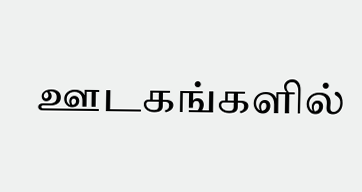ஊடகங்களில்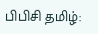பிபிசி தமிழ்: